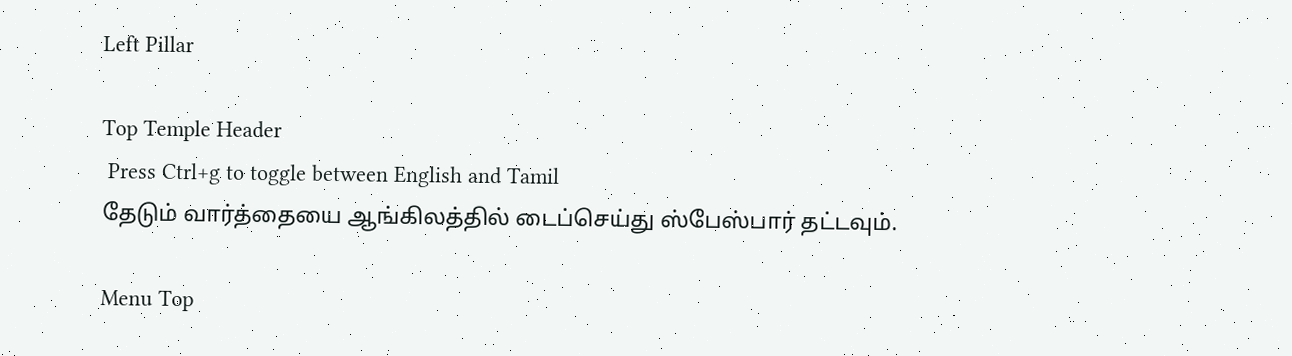Left Pillar

Top Temple Header
 Press Ctrl+g to toggle between English and Tamil
தேடும் வார்த்தையை ஆங்கிலத்தில் டைப்செய்து ஸ்பேஸ்பார் தட்டவும்.

Menu Top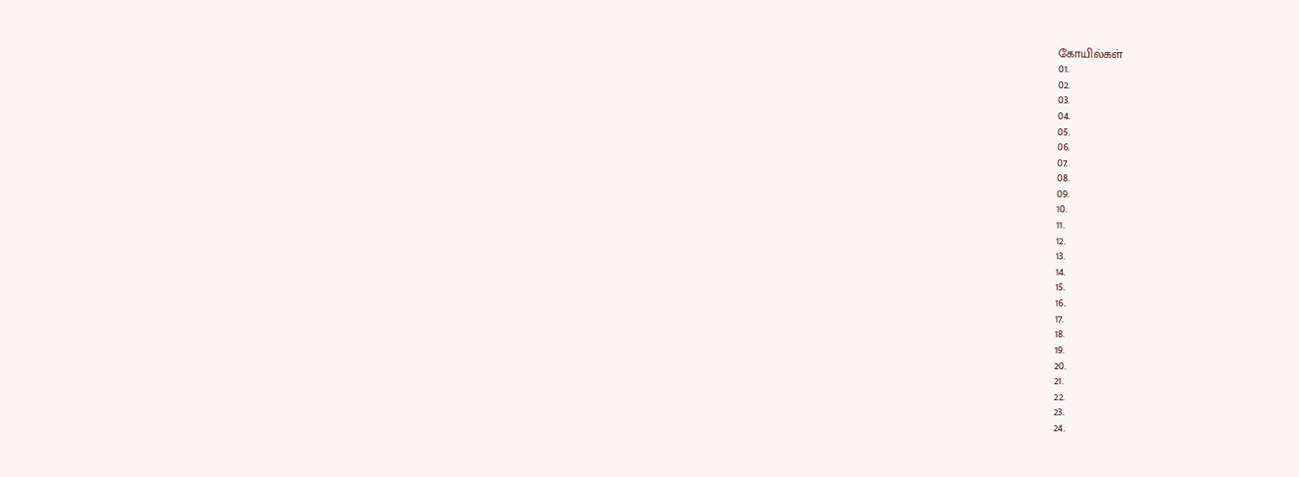கோயில்கள்
01.
02.
03.
04.
05.
06.
07.
08.
09.
10.
11.
12.
13.
14.
15.
16.
17.
18.
19.
20.
21.
22.
23.
24.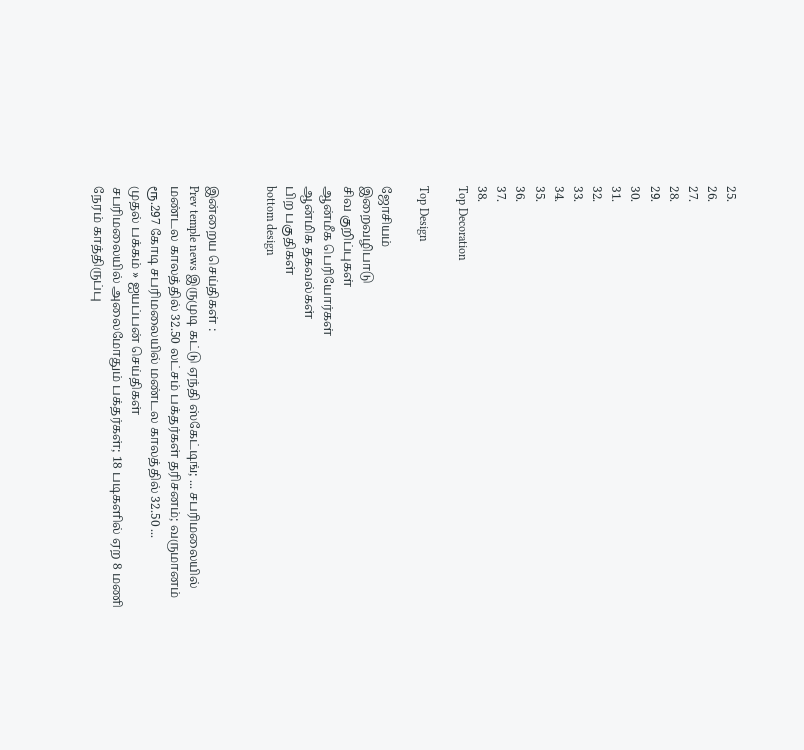25.
26.
27.
28.
29.
30.
31.
32.
33.
34.
35.
36.
37.
38.
Top Decoration

Top Design

ஜோசியம்
இறைவழிபாடு
சிவ குறிப்புகள்
ஆன்மீக பெரியோர்கள்
ஆன்மிக தகவல்கள்
பிற பகுதிகள்
bottom design


இன்றைய செய்திகள் :
Prev temple news இருமுடி கட்டு ஏந்தி ஸ்கேட்டிங்; ... சபரிமலையில் மண்டல காலத்தில் 32.50 லட்சம் பக்தர்கள் தரிசனம்; வருமானம் ரூ.297 கோடி சபரிமலையில் மண்டல காலத்தில் 32.50 ...
முதல் பக்கம் » ஐயப்பன் செய்திகள்
சபரிமலையில் அலைமோதும் பக்தர்கள்; 18 படிகளில் ஏற 8 மணி நேரம் காத்திருப்பு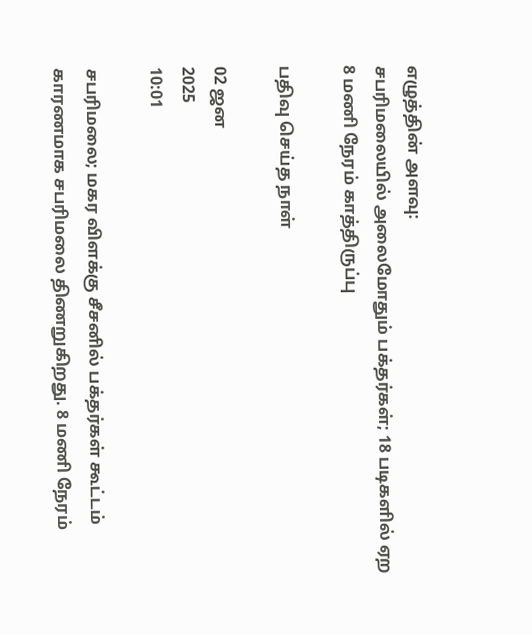எழுத்தின் அளவு:
சபரிமலையில் அலைமோதும் பக்தர்கள்; 18 படிகளில் ஏற  8 மணி நேரம் காத்திருப்பு

பதிவு செய்த நாள்

02 ஜன
2025
10:01

சபரிமலை; மகர விளக்கு சீசனில் பக்தர்கள் கூட்டம் காரணமாக சபரிமலை திணறுகிறது. 8 மணி நேரம்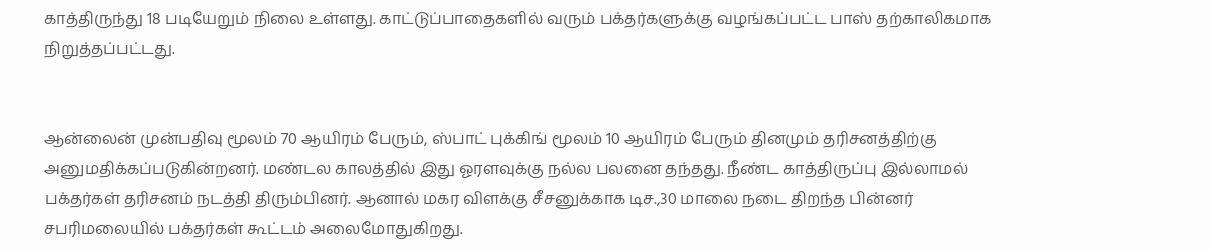காத்திருந்து 18 படியேறும் நிலை உள்ளது. காட்டுப்பாதைகளில் வரும் பக்தர்களுக்கு வழங்கப்பட்ட பாஸ் தற்காலிகமாக நிறுத்தப்பட்டது.


ஆன்லைன் முன்பதிவு மூலம் 70 ஆயிரம் பேரும், ஸ்பாட் புக்கிங் மூலம் 10 ஆயிரம் பேரும் தினமும் தரிசனத்திற்கு அனுமதிக்கப்படுகின்றனர். மண்டல காலத்தில் இது ஓரளவுக்கு நல்ல பலனை தந்தது. நீண்ட காத்திருப்பு இல்லாமல் பக்தர்கள் தரிசனம் நடத்தி திரும்பினர். ஆனால் மகர விளக்கு சீசனுக்காக டிச.,30 மாலை நடை திறந்த பின்னர் சபரிமலையில் பக்தர்கள் கூட்டம் அலைமோதுகிறது.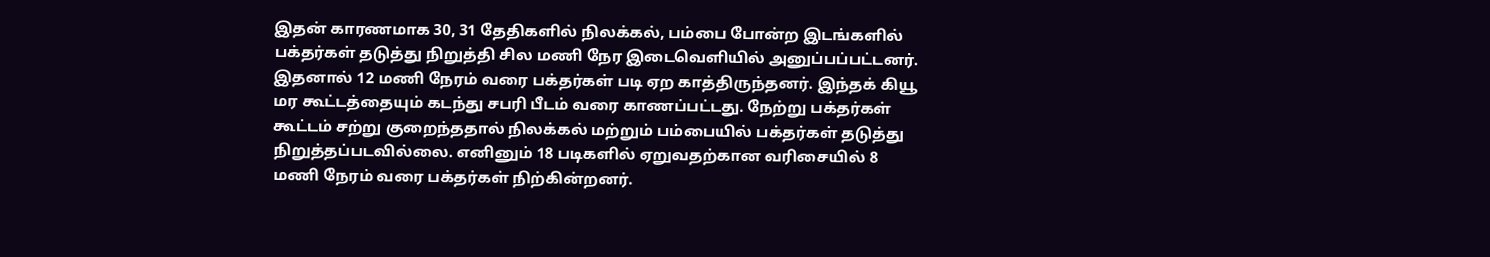இதன் காரணமாக 30, 31 தேதிகளில் நிலக்கல், பம்பை போன்ற இடங்களில் பக்தர்கள் தடுத்து நிறுத்தி சில மணி நேர இடைவெளியில் அனுப்பப்பட்டனர். இதனால் 12 மணி நேரம் வரை பக்தர்கள் படி ஏற காத்திருந்தனர். இந்தக் கியூ மர கூட்டத்தையும் கடந்து சபரி பீடம் வரை காணப்பட்டது. நேற்று பக்தர்கள் கூட்டம் சற்று குறைந்ததால் நிலக்கல் மற்றும் பம்பையில் பக்தர்கள் தடுத்து நிறுத்தப்படவில்லை. எனினும் 18 படிகளில் ஏறுவதற்கான வரிசையில் 8 மணி நேரம் வரை பக்தர்கள் நிற்கின்றனர்.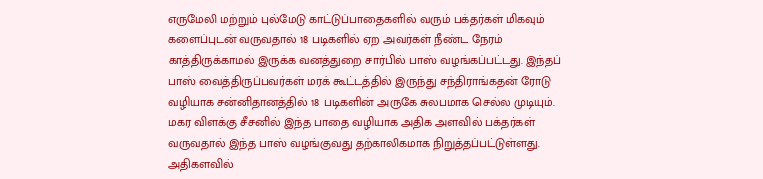எருமேலி மற்றும் புல்மேடு காட்டுப்பாதைகளில் வரும் பக்தர்கள் மிகவும் களைப்புடன் வருவதால் 18 படிகளில் ஏற அவர்கள் நீண்ட நேரம் காத்திருக்காமல் இருக்க வனத்துறை சார்பில் பாஸ் வழங்கப்பட்டது. இந்தப் பாஸ் வைத்திருப்பவர்கள் மரக் கூட்டத்தில் இருந்து சந்திராங்கதன் ரோடு வழியாக சன்னிதானத்தில் 18 படிகளின் அருகே சுலபமாக செல்ல முடியும். மகர விளக்கு சீசனில் இந்த பாதை வழியாக அதிக அளவில் பக்தர்கள் வருவதால் இந்த பாஸ் வழங்குவது தற்காலிகமாக நிறுத்தப்பட்டுள்ளது. அதிகளவில்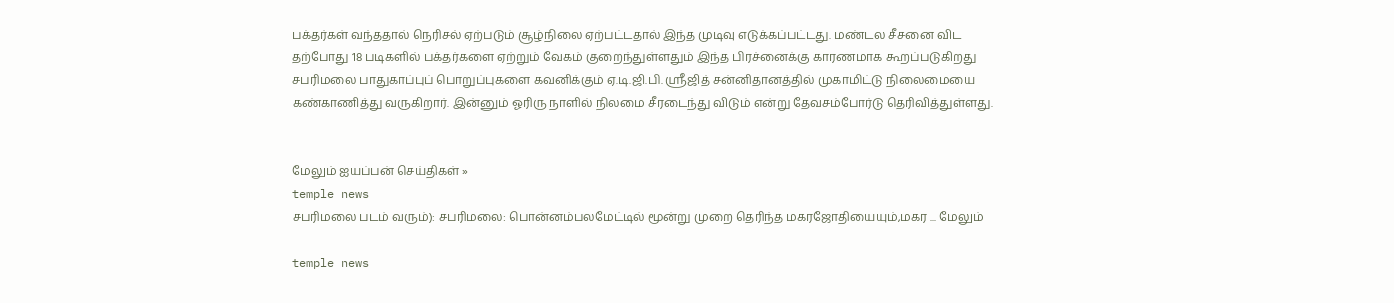பக்தர்கள் வந்ததால் நெரிசல் ஏற்படும் சூழ்நிலை ஏற்பட்டதால் இந்த முடிவு எடுக்கப்பட்டது. மண்டல சீசனை விட தற்போது 18 படிகளில் பக்தர்களை ஏற்றும் வேகம் குறைந்துள்ளதும் இந்த பிரச்னைக்கு காரணமாக கூறப்படுகிறது சபரிமலை பாதுகாப்புப் பொறுப்புகளை கவனிக்கும் ஏ.டி.ஜி.பி. ஸ்ரீஜித் சன்னிதானத்தில் முகாமிட்டு நிலைமையை கண்காணித்து வருகிறார். இன்னும் ஓரிரு நாளில் நிலமை சீரடைந்து விடும் என்று தேவசம்போர்டு தெரிவித்துள்ளது.


மேலும் ஐயப்பன் செய்திகள் »
temple news
சபரிமலை படம் வரும்): சபரிமலை: பொன்னம்பலமேட்டில் மூன்று முறை தெரிந்த மகரஜோதியையும்,மகர ... மேலும்

temple news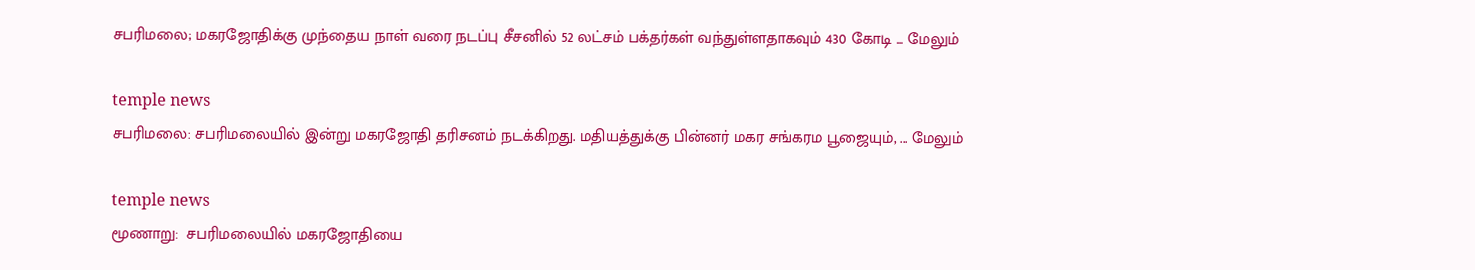சபரிமலை; மகரஜோதிக்கு முந்தைய நாள் வரை நடப்பு சீசனில் 52 லட்சம் பக்தர்கள் வந்துள்ளதாகவும் 430 கோடி ... மேலும்

temple news
சபரிமலை: சபரிமலையில் இன்று மகரஜோதி தரிசனம் நடக்கிறது. மதியத்துக்கு பின்னர் மகர சங்கரம பூஜையும், ... மேலும்

temple news
மூணாறு:  சபரிமலையில் மகரஜோதியை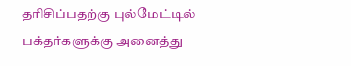தரிசிப்பதற்கு புல்மேட்டில் பக்தர்களுக்கு அனைத்து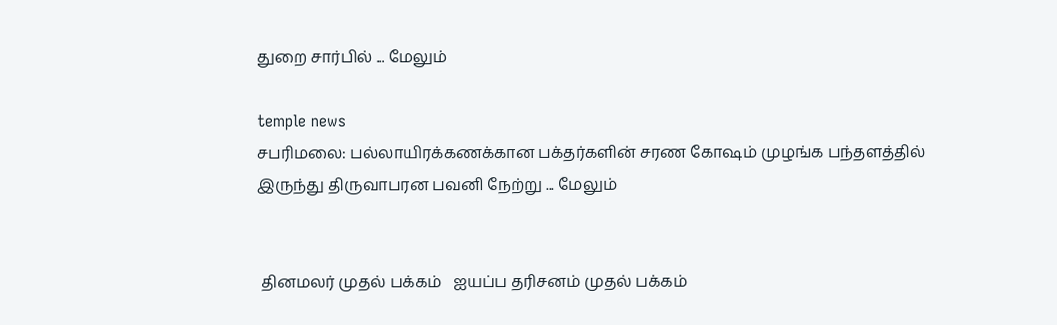துறை சார்பில் ... மேலும்

temple news
சபரிமலை: பல்லாயிரக்கணக்கான பக்தர்களின் சரண கோஷம் முழங்க பந்தளத்தில் இருந்து திருவாபரன பவனி நேற்று ... மேலும்


 தினமலர் முதல் பக்கம்   ஐயப்ப தரிசனம் முதல் பக்கம்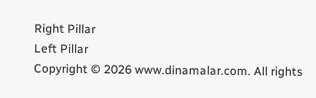Right Pillar
Left Pillar
Copyright © 2026 www.dinamalar.com. All rights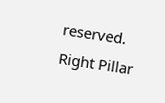reserved.
Right Pillar